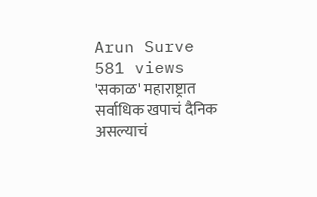Arun Surve
581 views
'सकाळ' महाराष्ट्रात सर्वाधिक खपाचं दैनिक असल्याचं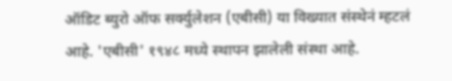ऑडिट ब्युरो ऑफ सर्क्युलेशन (एबीसी) या विख्यात संस्थेनं म्हटलं आहे. 'एबीसी' १९४८ मध्ये स्थापन झालेली संस्था आहे.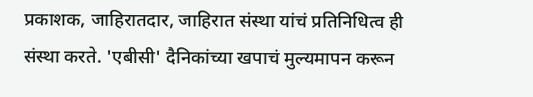प्रकाशक, जाहिरातदार, जाहिरात संस्था यांचं प्रतिनिधित्व ही संस्था करते. 'एबीसी' दैनिकांच्या खपाचं मुल्यमापन करून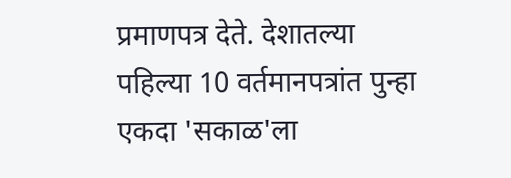प्रमाणपत्र देते. देशातल्या पहिल्या 10 वर्तमानपत्रांत पुन्हा एकदा 'सकाळ'ला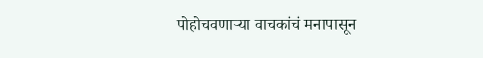पोहोचवणाऱ्या वाचकांचं मनापासून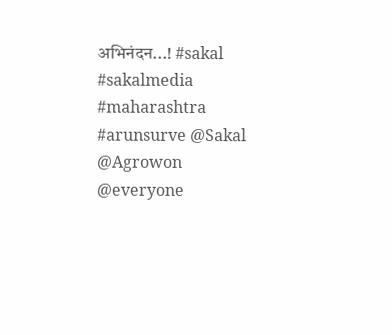अभिनंदन...! #sakal #sakalmedia #maharashtra #arunsurve @Sakal @Agrowon @everyone